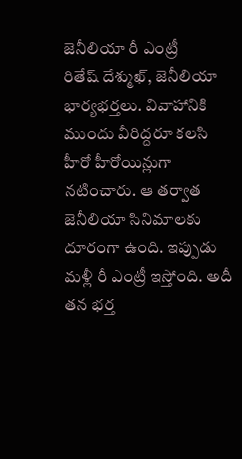జెనీలియా రీ ఎంట్రీ
రితేష్ దేశ్ముఖ్, జెనీలియా భార్యభర్తలు. వివాహానికి ముందు వీరిద్దరూ కలసి హీరో హీరోయిన్లుగా నటించారు. ఆ తర్వాత జెనీలియా సినిమాలకు దూరంగా ఉంది. ఇప్పుడు మళ్లీ రీ ఎంట్రీ ఇస్తోంది. అదీ తన భర్త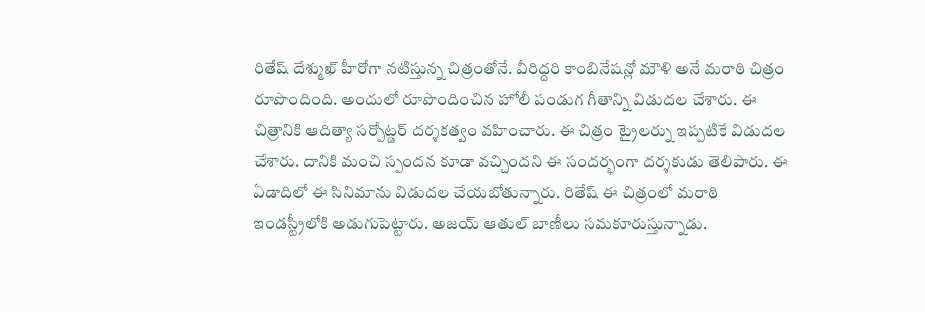రితేష్ దేశ్ముఖ్ హీరోగా నటిస్తున్న చిత్రంతోనే. వీరిద్దరి కాంబినేషన్లో మౌళి అనే మరాఠి చిత్రం రూపొందింది. అందులో రూపొందించిన హోలీ పండుగ గీతాన్ని విడుదల చేశారు. ఈ చిత్రానికి ఆదిత్యా సర్పోట్డర్ దర్శకత్వం వహించారు. ఈ చిత్రం ట్రైలర్ను ఇప్పటికే విడుదల చేశారు. దానికి మంచి స్పందన కూడా వచ్చిందని ఈ సందర్భంగా దర్శకుడు తెలిపారు. ఈ ఏడాదిలో ఈ సినిమాను విడుదల చేయబోతున్నారు. రితేష్ ఈ చిత్రంలో మరాఠి ఇండస్ట్రీలోకి అడుగుపెట్టారు. అజయ్ ఆతుల్ బాణీలు సమకూరుస్తున్నాడు.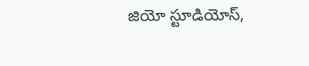జియో స్టూడియోస్,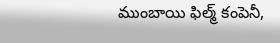ముంబాయి ఫిల్మ్ కంపెనీ,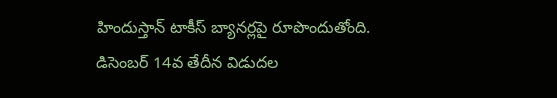హిందుస్తాన్ టాకీస్ బ్యానర్లపై రూపొందుతోంది. డిసెంబర్ 14వ తేదీన విడుదల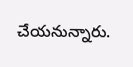చేయనున్నారు.